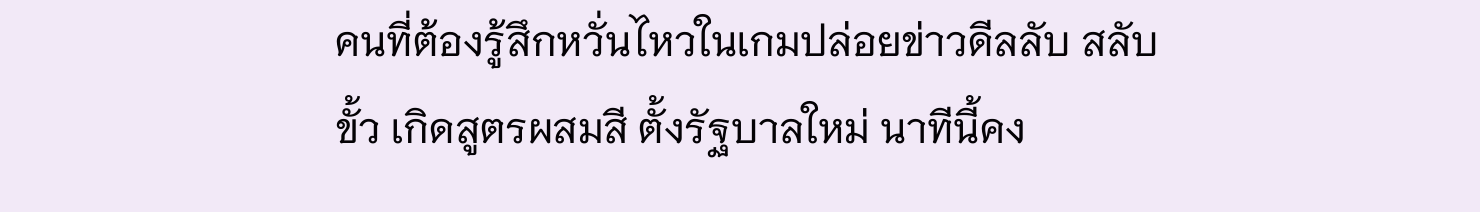คนที่ต้องรู้สึกหวั่นไหวในเกมปล่อยข่าวดีลลับ สลับขั้ว เกิดสูตรผสมสี ตั้งรัฐบาลใหม่ นาทีนี้คง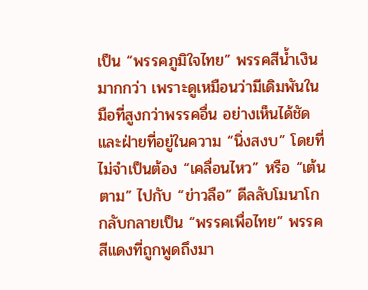เป็น “พรรคภูมิใจไทย” พรรคสีน้ำเงิน มากกว่า เพราะดูเหมือนว่ามีเดิมพันในมือที่สูงกว่าพรรคอื่น อย่างเห็นได้ชัด
และฝ่ายที่อยู่ในความ “นิ่งสงบ” โดยที่ไม่จำเป็นต้อง “เคลื่อนไหว” หรือ “เต้นตาม” ไปกับ “ข่าวลือ” ดีลลับโมนาโก กลับกลายเป็น “พรรคเพื่อไทย” พรรคสีแดงที่ถูกพูดถึงมา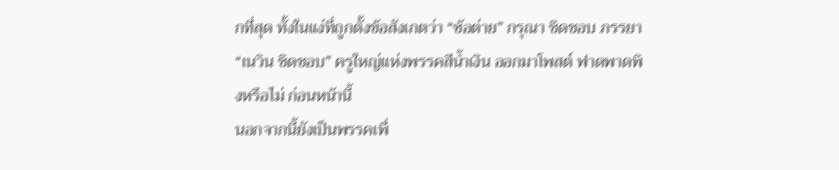กที่สุด ทั้งในแง่ที่ถูกตั้งข้อสังเกตว่า “ซ้อต่าย” กรุณา ชิดชอบ ภรรยา “เนวิน ชิดชอบ” ครูใหญ่แห่งพรรคสีน้ำเงิน ออกมาโพสต์ ฟาดพาดพิงหรือไม่ ก่อนหน้านี้
นอกจากนี้ยังเป็นพรรคเพื่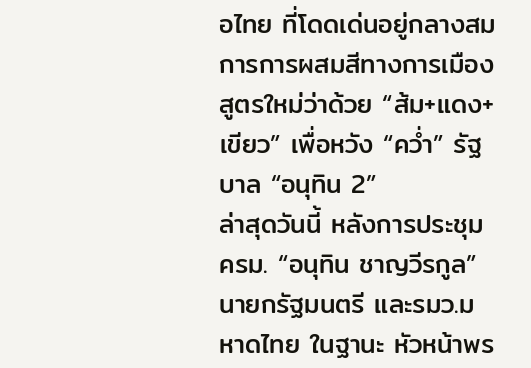อไทย ที่โดดเด่นอยู่กลางสมการการผสมสีทางการเมือง สูตรใหม่ว่าด้วย “ส้ม+แดง+เขียว” เพื่อหวัง “คว่ำ” รัฐบาล “อนุทิน 2”
ล่าสุดวันนี้ หลังการประชุมครม. “อนุทิน ชาญวีรกูล” นายกรัฐมนตรี และรมว.มหาดไทย ในฐานะ หัวหน้าพร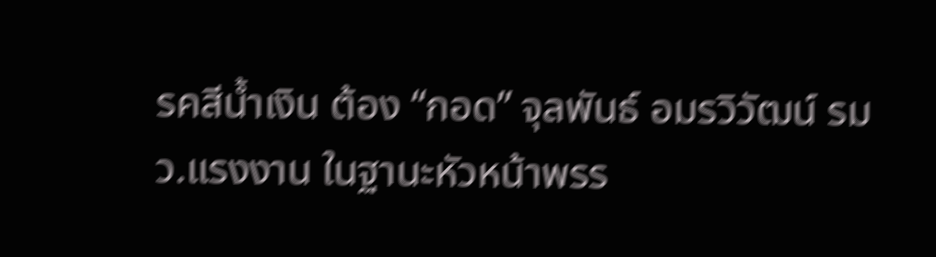รคสีน้ำเงิน ต้อง “กอด” จุลพันธ์ อมรวิวัฒน์ รมว.แรงงาน ในฐานะหัวหน้าพรร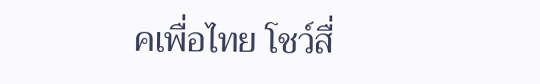คเพื่อไทย โชว์สื่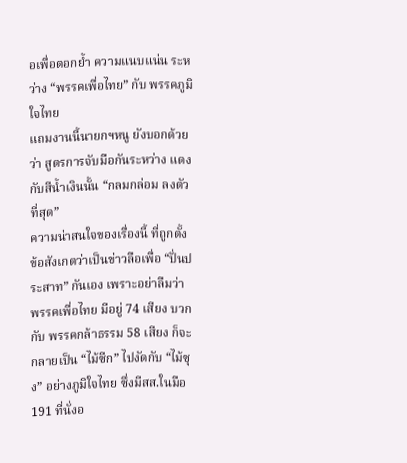อเพื่อตอกย้ำ ความแนบแน่น ระหว่าง “พรรคเพื่อไทย” กับ พรรคภูมิใจไทย
แถมงานนี้นายกฯหนู ยังบอกด้วยว่า สูตรการจับมือกันระหว่าง แดงกับสีน้ำเงินนั้น “กลมกล่อม ลงตัวที่สุด”
ความน่าสนใจของเรื่องนี้ ที่ถูกตั้งข้อสังเกตว่าเป็นข่าวลือเพื่อ “ปั่นประสาท” กันเอง เพราะอย่าลืมว่า พรรคเพื่อไทย มีอยู่ 74 เสียง บวกกับ พรรคกล้าธรรม 58 เสียง ก็จะกลายเป็น “ไม้ซีก” ไปงัดกับ “ไม้ซุง” อย่างภูมิใจไทย ซึ่งมีสส.ในมือ 191 ที่นั่งอ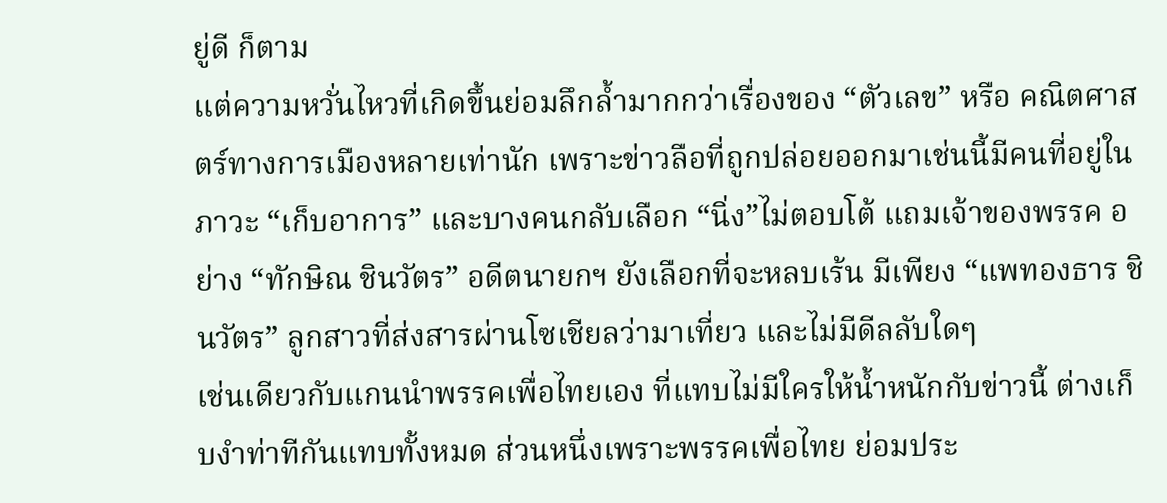ยู่ดี ก็ตาม
แต่ความหวั่นไหวที่เกิดขึ้นย่อมลึกล้ำมากกว่าเรื่องของ “ตัวเลข” หรือ คณิตศาสตร์ทางการเมืองหลายเท่านัก เพราะข่าวลือที่ถูกปล่อยออกมาเช่นนี้มีคนที่อยู่ในภาวะ “เก็บอาการ” และบางคนกลับเลือก “นิ่ง”ไม่ตอบโต้ แถมเจ้าของพรรค อย่าง “ทักษิณ ชินวัตร” อดีตนายกฯ ยังเลือกที่จะหลบเร้น มีเพียง “แพทองธาร ชินวัตร” ลูกสาวที่ส่งสารผ่านโซเชียลว่ามาเที่ยว และไม่มีดีลลับใดๆ
เช่นเดียวกับแกนนำพรรคเพื่อไทยเอง ที่แทบไม่มีใครให้น้ำหนักกับข่าวนี้ ต่างเก็บงำท่าทีกันแทบทั้งหมด ส่วนหนึ่งเพราะพรรคเพื่อไทย ย่อมประ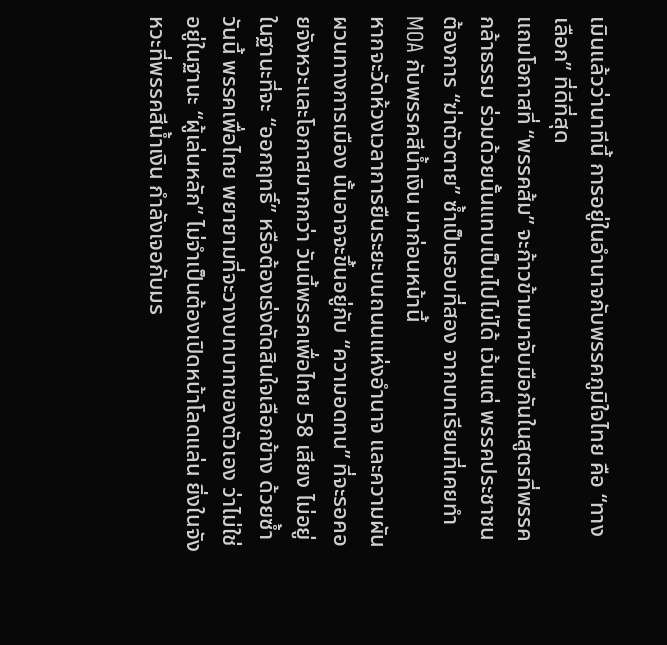เมินแล้วว่านาทีนี้ การอยู่ในอำนาจกับพรรคภูมิใจไทย คือ “ทางเลือก” ที่ดีที่สุด
แถมโอกาสที่ “พรรคส้ม” จะก้าวข้ามมาจับมือกันในสูตรที่พรรคกล้าธรรม ร่วมด้วยนั้นแทบเป็นไปไม่ได้ เว้นแต่ พรรคประชาชน ต้องการ “ฆ่าตัวตาย” ซ้ำเป็นรอบที่สอง จากบทเรียนที่เคยทำ MOA กับพรรคสีน้ำเงิน มาก่อนหน้านี้
หากจะวัดห้วงเวลาการยืนระยะบนถนนแห่งอำนาจ และความผันผวนทางการเมือง นั้นอาจจะขึ้นอยู่กับ “ความอดทน” ที่จะรอคอยจังหวะและโอกาสมากกว่า วันนี้พรรคเพื่อไทย 58 เสียง ไม่อยู่ในฐานะที่จะ “ออกฤทธิ์” หรือต้องเร่งตัดสินใจเลือกข้าง ด้วยซ้ำ
วันนี้ พรรคเพื่อไทย พยายามที่จะวางบทบาทของตัวเอง ว่าไม่ใช่อยู่ในฐานะ “ผู้เล่นหลัก” ไม่จำเป็นต้องเปิดหน้าโลดแล่น ยิ่งในจังหวะที่พรรคสีน้ำเงิน กำลังเจอกับมร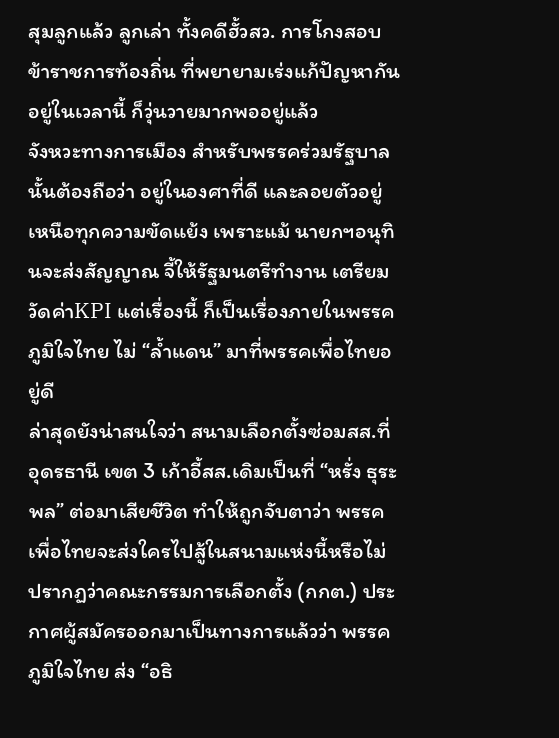สุมลูกแล้ว ลูกเล่า ทั้งคดีฮั้วสว. การโกงสอบข้าราชการท้องถิ่น ที่พยายามเร่งแก้ปัญหากันอยู่ในเวลานี้ ก็วุ่นวายมากพออยู่แล้ว
จังหวะทางการเมือง สำหรับพรรคร่วมรัฐบาล นั้นต้องถือว่า อยู่ในองศาที่ดี และลอยตัวอยู่เหนือทุกความขัดแย้ง เพราะแม้ นายกฯอนุทินจะส่งสัญญาณ จี้ให้รัฐมนตรีทำงาน เตรียมวัดค่าKPI แต่เรื่องนี้ ก็เป็นเรื่องภายในพรรคภูมิใจไทย ไม่ “ล้ำแดน” มาที่พรรคเพื่อไทยอยู่ดี
ล่าสุดยังน่าสนใจว่า สนามเลือกตั้งซ่อมสส.ที่อุดรธานี เขต 3 เก้าอี้สส.เดิมเป็นที่ “หรั่ง ธุระพล” ต่อมาเสียชีวิต ทำให้ถูกจับตาว่า พรรคเพื่อไทยจะส่งใครไปสู้ในสนามแห่งนี้หรือไม่ ปรากฏว่าคณะกรรมการเลือกตั้ง (กกต.) ประกาศผู้สมัครออกมาเป็นทางการแล้วว่า พรรคภูมิใจไทย ส่ง “อธิ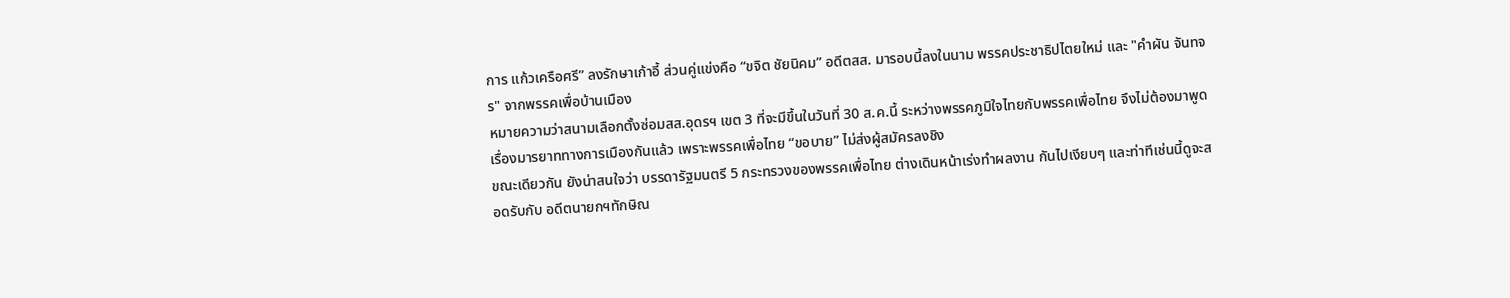การ แก้วเครือศรี” ลงรักษาเก้าอี้ ส่วนคู่แข่งคือ “ขจิต ชัยนิคม” อดีตสส. มารอบนี้ลงในนาม พรรคประชาธิปไตยใหม่ และ "คำผัน จันทจร" จากพรรคเพื่อบ้านเมือง
หมายความว่าสนามเลือกตั้งซ่อมสส.อุดรฯ เขต 3 ที่จะมีขึ้นในวันที่ 30 ส.ค.นี้ ระหว่างพรรคภูมิใจไทยกับพรรคเพื่อไทย จึงไม่ต้องมาพูดเรื่องมารยาททางการเมืองกันแล้ว เพราะพรรคเพื่อไทย “ขอบาย” ไม่ส่งผู้สมัครลงชิง
ขณะเดียวกัน ยังน่าสนใจว่า บรรดารัฐมนตรี 5 กระทรวงของพรรคเพื่อไทย ต่างเดินหน้าเร่งทำผลงาน กันไปเงียบๆ และท่าทีเช่นนี้ดูจะสอดรับกับ อดีตนายกฯทักษิณ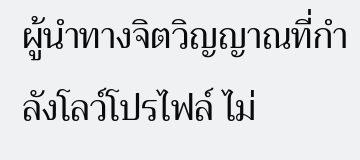ผู้นำทางจิตวิญญาณที่กำลังโลว์โปรไฟล์ ไม่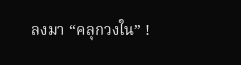ลงมา “คลุกวงใน” !